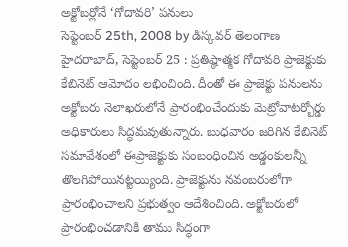అక్టోబర్లోనే ‘గోదావరి’ పనులు
సెప్టెంబర్ 25th, 2008 by డిస్కవర్ తెలంగాణ
హైదరాబాద్, సెప్టెంబర్ 25 : ప్రతిష్ఠాత్మక గోదావరి ప్రాజెక్టుకు కేబినెట్ ఆమోదం లభించింది. దీంతో ఈ ప్రాజెక్టు పనులను అక్టోబరు నెలాఖరులోనే ప్రారంభించేందుకు మెట్రోవాటర్బోర్డు అధికారులు సిద్ధమవుతున్నారు. బుధవారం జరిగిన కేబినెట్ సమావేశంలో ఈప్రాజెక్టుకు సంబంధించిన అడ్డంకులన్నీ తొలగిపోయినట్టయ్యింది. ప్రాజెక్టును నవంబరులోగా ప్రారంభించాలని ప్రభుత్వం ఆదేశించింది. అక్టోబరులో ప్రారంభించడానికి తాము సిద్ధంగా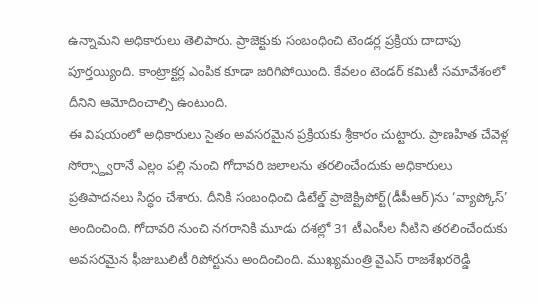ఉన్నామని అధికారులు తెలిపారు. ప్రాజెక్టుకు సంబంధించి టెండర్ల ప్రక్రియ దాదాపు పూర్తయ్యింది. కాంట్రాక్టర్ల ఎంపిక కూడా జరిగిపోయింది. కేవలం టెండర్ కమిటీ సమావేశంలో దీనిని ఆమోదించాల్సి ఉంటుంది.
ఈ విషయంలో అధికారులు సైతం అవసరమైన ప్రక్రియకు శ్రీకారం చుట్టారు. ప్రాణహిత చేవెళ్ల సోర్స్ద్వారానే ఎల్లం పల్లి నుంచి గోదావరి జలాలను తరలించేందుకు అధికారులు ప్రతిపాదనలు సిద్ధం చేశారు. దీనికి సంబంధించి డిటేల్డ్ ప్రాజెక్ట్రిపోర్ట్(డీపీఆర్)ను ‘వ్యాప్కోస్’ అందించింది. గోదావరి నుంచి నగరానికి మూడు దశల్లో 31 టీఎంసీల నీటిని తరలించేందుకు అవసరమైన ఫీజుబులిటీ రిపోర్టును అందించింది. ముఖ్యమంత్రి వైఎస్ రాజశేఖరరెడ్డి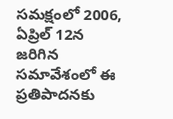సమక్షంలో 2006, ఏప్రిల్ 12న జరిగిన సమావేశంలో ఈ ప్రతిపాదనకు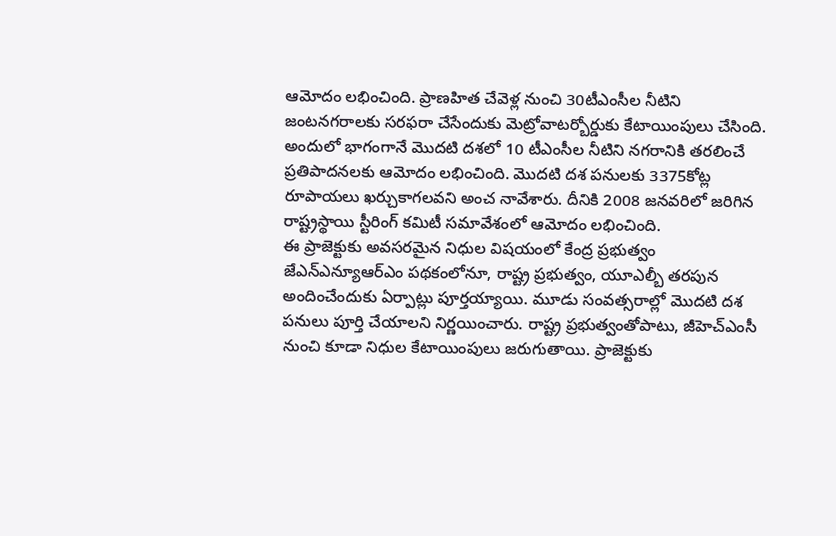ఆమోదం లభించింది. ప్రాణహిత చేవెళ్ల నుంచి 30టీఎంసీల నీటిని జంటనగరాలకు సరఫరా చేసేందుకు మెట్రోవాటర్బోర్డుకు కేటాయింపులు చేసింది. అందులో భాగంగానే మొదటి దశలో 10 టీఎంసీల నీటిని నగరానికి తరలించే ప్రతిపాదనలకు ఆమోదం లభించింది. మొదటి దశ పనులకు 3375కోట్ల రూపాయలు ఖర్చుకాగలవని అంచ నావేశారు. దీనికి 2008 జనవరిలో జరిగిన రాష్ట్రస్థాయి స్టీరింగ్ కమిటీ సమావేశంలో ఆమోదం లభించింది.
ఈ ప్రాజెక్టుకు అవసరమైన నిధుల విషయంలో కేంద్ర ప్రభుత్వం జేఎన్ఎన్యూఆర్ఎం పథకంలోనూ, రాష్ట్ర ప్రభుత్వం, యూఎల్బీ తరపున అందించేందుకు ఏర్పాట్లు పూర్తయ్యాయి. మూడు సంవత్సరాల్లో మొదటి దశ పనులు పూర్తి చేయాలని నిర్ణయించారు. రాష్ట్ర ప్రభుత్వంతోపాటు, జీహెచ్ఎంసీ నుంచి కూడా నిధుల కేటాయింపులు జరుగుతాయి. ప్రాజెక్టుకు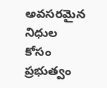అవసరమైన నిధుల కోసం ప్రభుత్వం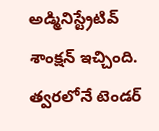అడ్మినిస్ట్రేటివ్ శాంక్షన్ ఇచ్చింది. త్వరలోనే టెండర్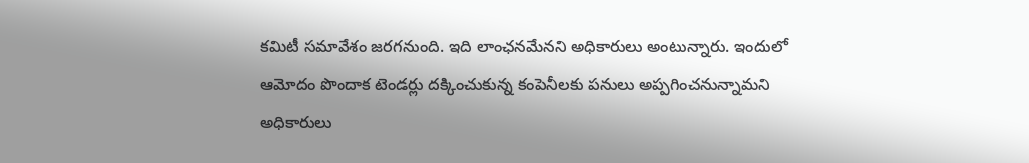కమిటీ సమావేశం జరగనుంది. ఇది లాంఛనమేనని అధికారులు అంటున్నారు. ఇందులో ఆమోదం పొందాక టెండర్లు దక్కించుకున్న కంపెనీలకు పనులు అప్పగించనున్నామని అధికారులు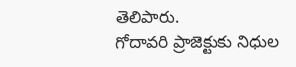తెలిపారు.
గోదావరి ప్రాజెక్టుకు నిధుల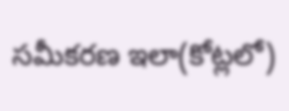సమీకరణ ఇలా(కోట్లలో)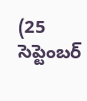(25 సెప్టెంబర్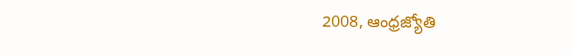2008, ఆంధ్రజ్యోతి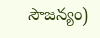సౌజన్యం)